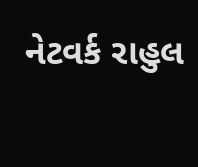નેટવર્ક રાહુલ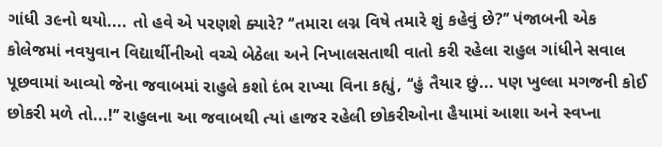ગાંધી ૩૯નો થયો.... તો હવે એ પરણશે ક્યારે? ‘‘તમારા લગ્ન વિષે તમારે શું કહેવું છે?’’ પંજાબની એક કોલેજમાં નવયુવાન વિદ્યાર્થીનીઓ વચ્ચે બેઠેલા અને નિખાલસતાથી વાતો કરી રહેલા રાહુલ ગાંધીને સવાલ પૂછવામાં આવ્યો જેના જવાબમાં રાહુલે કશો દંભ રાખ્યા વિના કહ્યું, ‘‘હું તૈયાર છું... પણ ખુલ્લા મગજની કોઈ છોકરી મળે તો...!’’ રાહુલના આ જવાબથી ત્યાં હાજર રહેલી છોકરીઓના હૈયામાં આશા અને સ્વપ્ના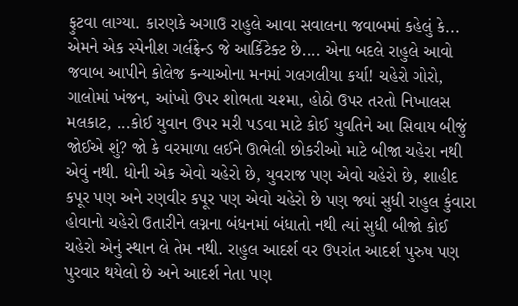ફુટવા લાગ્યા. કારણકે અગાઉ રાહુલે આવા સવાલના જવાબમાં કહેલું કે... એમને એક સ્પેનીશ ગર્લફ્રેન્ડ જે આર્કિટેક્ટ છે.... એના બદલે રાહુલે આવો જવાબ આપીને કોલેજ કન્યાઓના મનમાં ગલગલીયા કર્યા! ચહેરો ગોરો, ગાલોમાં ખંજન, આંખો ઉપર શોભતા ચશ્મા, હોઠો ઉપર તરતો નિખાલસ મલકાટ, ...કોઈ યુવાન ઉપર મરી પડવા માટે કોઈ યુવતિને આ સિવાય બીજું જોઈએ શું? જો કે વરમાળા લઈને ઊભેલી છોકરીઓ માટે બીજા ચહેરા નથી એવું નથી. ધોની એક એવો ચહેરો છે, યુવરાજ પણ એવો ચહેરો છે, શાહીદ કપૂર પણ અને રણવીર કપૂર પણ એવો ચહેરો છે પણ જ્યાં સુધી રાહુલ કુંવારા હોવાનો ચહેરો ઉતારીને લગ્નના બંધનમાં બંધાતો નથી ત્યાં સુધી બીજો કોઈ ચહેરો એનું સ્થાન લે તેમ નથી. રાહુલ આદર્શ વર ઉપરાંત આદર્શ પુરુષ પણ પુરવાર થયેલો છે અને આદર્શ નેતા પણ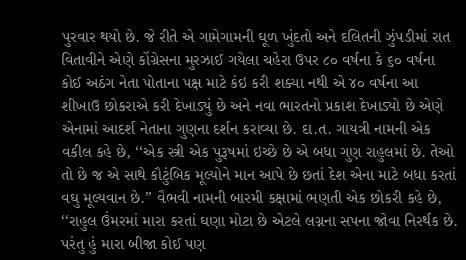પુરવાર થયો છે. જે રીતે એ ગામેગામની ઘૂળ ખુંદતો અને દલિતની ઝુંપડીમાં રાત વિતાવીને એણે કોંગ્રેસના મુરઝાઈ ગયેલા ચહેરા ઉપર ૮૦ વર્ષના કે ૬૦ વર્ષના કોઈ અઠંગ નેતા પોતાના પક્ષ માટે કંઇ કરી શક્યા નથી એ ૪૦ વર્ષના આ શીખાઉ છોકરાએ કરી દેખાડ્યું છે અને નવા ભારતનો પ્રકાશ દેખાડ્યો છે એણે એનામાં આદર્શ નેતાના ગુણના દર્શન કરાવ્યા છે. દા.ત. ગાયત્રી નામની એક વકીલ કહે છે, ‘‘એક સ્ત્રી એક પુરૂષમાં ઇચ્છે છે એ બધા ગુણ રાહુલમાં છે. તેઓ તો છે જ એ સાથે કૌટુંબિક મૂલ્યોને માન આપે છે છતાં દેશ એના માટે બધા કરતાં વઘુ મૂલ્યવાન છે.’’ વૈભવી નામની બારમી કક્ષામાં ભણતી એક છોકરી કહે છે, ‘‘રાહુલ ઉંમરમાં મારા કરતાં ઘણા મોટા છે એટલે લગ્નના સપના જોવા નિરર્થક છે. પરંતુ હું મારા બીજા કોઈ પણ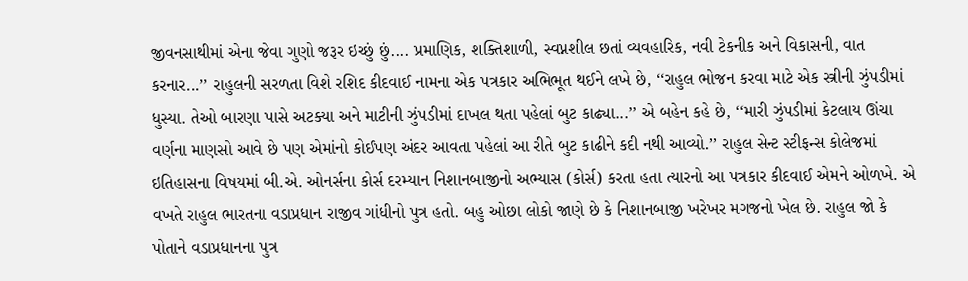જીવનસાથીમાં એના જેવા ગુણો જરૂર ઇચ્છું છું.... પ્રમાણિક, શક્તિશાળી, સ્વપ્નશીલ છતાં વ્યવહારિક, નવી ટેકનીક અને વિકાસની, વાત કરનાર...’’ રાહુલની સરળતા વિશે રશિદ કીદવાઈ નામના એક પત્રકાર અભિભૂત થઈને લખે છે, ‘‘રાહુલ ભોજન કરવા માટે એક સ્ત્રીની ઝુંપડીમાં ધુસ્યા. તેઓ બારણા પાસે અટક્યા અને માટીની ઝુંપડીમાં દાખલ થતા પહેલાં બુટ કાઢ્યા...’’ એ બહેન કહે છે, ‘‘મારી ઝુંપડીમાં કેટલાય ઊંચા વર્ણના માણસો આવે છે પણ એમાંનો કોઈપણ અંદર આવતા પહેલાં આ રીતે બુટ કાઢીને કદી નથી આવ્યો.’’ રાહુલ સેન્ટ સ્ટીફન્સ કોલેજમાં ઇતિહાસના વિષયમાં બી.એ. ઓનર્સના કોર્સ દરમ્યાન નિશાનબાજીનો અભ્યાસ (કોર્સ) કરતા હતા ત્યારનો આ પત્રકાર કીદવાઈ એમને ઓળખે. એ વખતે રાહુલ ભારતના વડાપ્રધાન રાજીવ ગાંધીનો પુત્ર હતો. બહુ ઓછા લોકો જાણે છે કે નિશાનબાજી ખરેખર મગજનો ખેલ છે. રાહુલ જો કે પોતાને વડાપ્રધાનના પુત્ર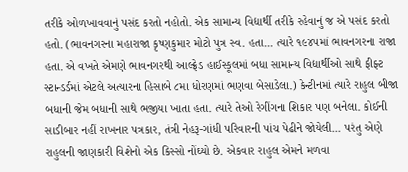તરીકે ઓળખાવવાનું પસંદ કરતો નહોતો. એક સામાન્ય વિદ્યાર્થી તરીકે રહેવાનું જ એ પસંદ કરતો હતો. (ભાવનગરના મહારાજા કૃષ્ણકુમાર મોટો પુત્ર સ્વ. હતા... ત્યારે ૧૯૪૫માં ભાવનગરના રાજા હતા. એ વખતે એમણે ભાવનગરથી આલ્ફ્રેડ હાઈસ્કૂલમાં બધા સામાન્ય વિદ્યાર્થીઓ સાથે ફીફ્ટ સ્ટાન્ડર્ડમાં એટલે અત્યારના હિસાબે ૮મા ધોરણમાં ભણવા બેસાડેલા.) કેન્ટીનમાં ત્યારે રાહુલ બીજા બધાની જેમ બધાની સાથે ભજીયા ખાતા હતા. ત્યારે તેઓ રેગીંગના શિકાર પણ બનેલા. કોઈની સાડીબાર નહીં રાખનાર પત્રકાર, તંત્રી નેહરૂ-ગાંધી પરિવારની પાંચ પેઢીને જોયેલી... પરંતુ એણે રાહુલની જાણકારી વિશેનો એક કિસ્સો નોંઘ્યો છે. એકવાર રાહુલ એમને મળવા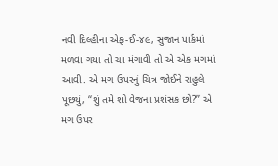નવી દિલ્હીના એફ-ઈ-૪૯, સુજાન પાર્કમાં મળવા ગયા તો ચા મંગાવી તો એ એક મગમાં આવી. એ મગ ઉપરનું ચિત્ર જોઈને રાહુલે પૂછયું, ‘‘શું તમે શો વેજના પ્રશંસક છો?’’ એ મગ ઉપર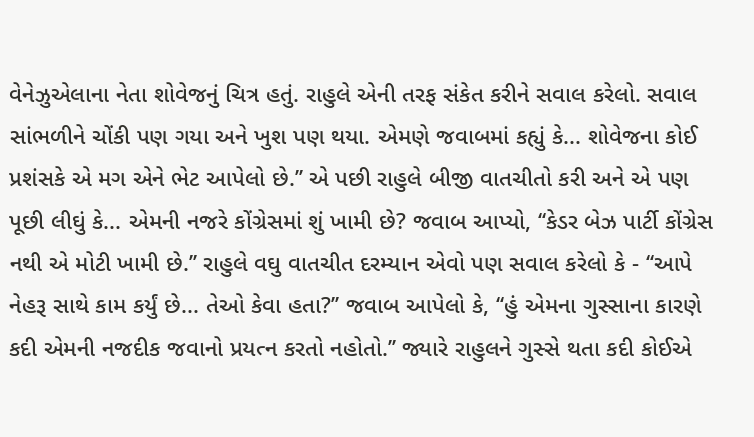વેનેઝુએલાના નેતા શોવેજનું ચિત્ર હતું. રાહુલે એની તરફ સંકેત કરીને સવાલ કરેલો. સવાલ સાંભળીને ચોંકી પણ ગયા અને ખુશ પણ થયા. એમણે જવાબમાં કહ્યું કે... શોવેજના કોઈ પ્રશંસકે એ મગ એને ભેટ આપેલો છે.’’ એ પછી રાહુલે બીજી વાતચીતો કરી અને એ પણ પૂછી લીઘું કે... એમની નજરે કોંગ્રેસમાં શું ખામી છે? જવાબ આપ્યો, ‘‘કેડર બેઝ પાર્ટી કોંગ્રેસ નથી એ મોટી ખામી છે.’’ રાહુલે વઘુ વાતચીત દરમ્યાન એવો પણ સવાલ કરેલો કે - ‘‘આપે નેહરૂ સાથે કામ કર્યું છે... તેઓ કેવા હતા?’’ જવાબ આપેલો કે, ‘‘હું એમના ગુસ્સાના કારણે કદી એમની નજદીક જવાનો પ્રયત્ન કરતો નહોતો.’’ જ્યારે રાહુલને ગુસ્સે થતા કદી કોઈએ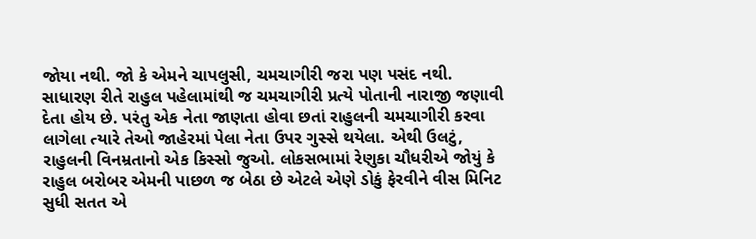જોયા નથી. જો કે એમને ચાપલુસી, ચમચાગીરી જરા પણ પસંદ નથી. સાધારણ રીતે રાહુલ પહેલામાંથી જ ચમચાગીરી પ્રત્યે પોતાની નારાજી જણાવી દેતા હોય છે. પરંતુ એક નેતા જાણતા હોવા છતાં રાહુલની ચમચાગીરી કરવા લાગેલા ત્યારે તેઓ જાહેરમાં પેલા નેતા ઉપર ગુસ્સે થયેલા. એથી ઉલટું, રાહુલની વિનમ્રતાનો એક કિસ્સો જુઓ. લોકસભામાં રેણુકા ચૌધરીએ જોયું કે રાહુલ બરોબર એમની પાછળ જ બેઠા છે એટલે એણે ડોકું ફેરવીને વીસ મિનિટ સુધી સતત એ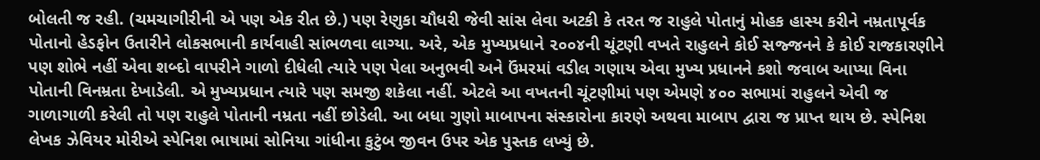બોલતી જ રહી. (ચમચાગીરીની એ પણ એક રીત છે.) પણ રેણુકા ચૌધરી જેવી સાંસ લેવા અટકી કે તરત જ રાહુલે પોતાનું મોહક હાસ્ય કરીને નમ્રતાપૂર્વક પોતાનો હેડફોન ઉતારીને લોકસભાની કાર્યવાહી સાંભળવા લાગ્યા. અરે, એક મુખ્યપ્રધાને ૨૦૦૪ની ચૂંટણી વખતે રાહુલને કોઈ સજ્જનને કે કોઈ રાજકારણીને પણ શોભે નહીં એવા શબ્દો વાપરીને ગાળો દીધેલી ત્યારે પણ પેલા અનુભવી અને ઉંમરમાં વડીલ ગણાય એવા મુખ્ય પ્રધાનને કશો જવાબ આપ્યા વિના પોતાની વિનમ્રતા દેખાડેલી. એ મુખ્યપ્રધાન ત્યારે પણ સમજી શકેલા નહીં. એટલે આ વખતની ચૂંટણીમાં પણ એમણે ૪૦૦ સભામાં રાહુલને એવી જ ગાળાગાળી કરેલી તો પણ રાહુલે પોતાની નમ્રતા નહીં છોડેલી. આ બધા ગુણો માબાપના સંસ્કારોના કારણે અથવા માબાપ દ્વારા જ પ્રાપ્ત થાય છે. સ્પેનિશ લેખક ઝેવિયર મોરીએ સ્પેનિશ ભાષામાં સોનિયા ગાંધીના કુટુંબ જીવન ઉપર એક પુસ્તક લખ્યું છે.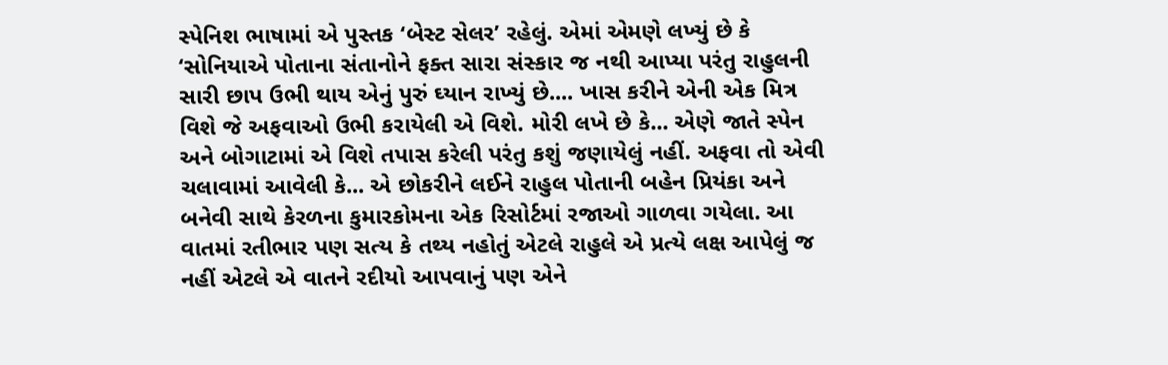સ્પેનિશ ભાષામાં એ પુસ્તક ‘બેસ્ટ સેલર’ રહેલું. એમાં એમણે લખ્યું છે કે ‘સોનિયાએ પોતાના સંતાનોને ફક્ત સારા સંસ્કાર જ નથી આપ્યા પરંતુ રાહુલની સારી છાપ ઉભી થાય એનું પુરું ઘ્યાન રાખ્યું છે.... ખાસ કરીને એની એક મિત્ર વિશે જે અફવાઓ ઉભી કરાયેલી એ વિશે. મોરી લખે છે કે... એણે જાતે સ્પેન અને બોગાટામાં એ વિશે તપાસ કરેલી પરંતુ કશું જણાયેલું નહીં. અફવા તો એવી ચલાવામાં આવેલી કે... એ છોકરીને લઈને રાહુલ પોતાની બહેન પ્રિયંકા અને બનેવી સાથે કેરળના કુમારકોમના એક રિસોર્ટમાં રજાઓ ગાળવા ગયેલા. આ વાતમાં રતીભાર પણ સત્ય કે તથ્ય નહોતું એટલે રાહુલે એ પ્રત્યે લક્ષ આપેલું જ નહીં એટલે એ વાતને રદીયો આપવાનું પણ એને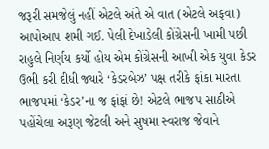જરૂરી સમજેલું નહીં એટલે અંતે એ વાત (એટલે અફવા) આપોઆપ શમી ગઈ. પેલી દેખાડેલી કોંગ્રેસની ખામી પછી રાહુલે નિર્ણય કર્યો હોય એમ કોંગ્રેસની આખી એક યુવા કેડર ઉભી કરી દીધી જ્યારે ‘કેડરબેઝ’ પક્ષ તરીકે ફાંકા મારતા ભાજપમાં ‘કેડર’ના જ ફાંફાં છે! એટલે ભાજપ સાઠીએ પહોંચેલા અરૂણ જેટલી અને સુષમા સ્વરાજ જેવાને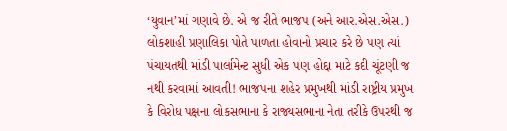‘યુવાન’માં ગણાવે છે. એ જ રીતે ભાજપ (અને આર.એસ.એસ.) લોકશાહી પ્રણાલિકા પોતે પાળતા હોવાનો પ્રચાર કરે છે પણ ત્યાં પંચાયતથી માંડી પાર્લામેન્ટ સુધી એક પણ હોદ્દા માટે કદી ચૂંટણી જ નથી કરવામાં આવતી! ભાજપના શહેર પ્રમુખથી માંડી રાષ્ટ્રીય પ્રમુખ કે વિરોધ પક્ષના લોકસભાના કે રાજ્યસભાના નેતા તરીકે ઉપરથી જ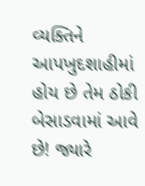વ્યક્તિને આપખુદશાહીમાં હોય છે તેમ ઠોકી બેસાડવામાં આવે છે! જ્યારે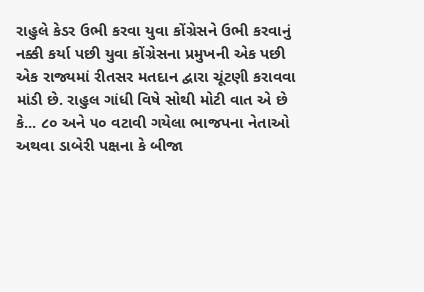રાહુલે કેડર ઉભી કરવા યુવા કોંગ્રેસને ઉભી કરવાનું નક્કી કર્યા પછી યુવા કોંગ્રેસના પ્રમુખની એક પછી એક રાજ્યમાં રીતસર મતદાન દ્વારા ચૂંટણી કરાવવા માંડી છે. રાહુલ ગાંધી વિષે સોથી મોટી વાત એ છે કે... ૮૦ અને ૫૦ વટાવી ગયેલા ભાજપના નેતાઓ અથવા ડાબેરી પક્ષના કે બીજા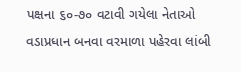પક્ષના ૬૦-૭૦ વટાવી ગયેલા નેતાઓ વડાપ્રધાન બનવા વરમાળા પહેરવા લાંબી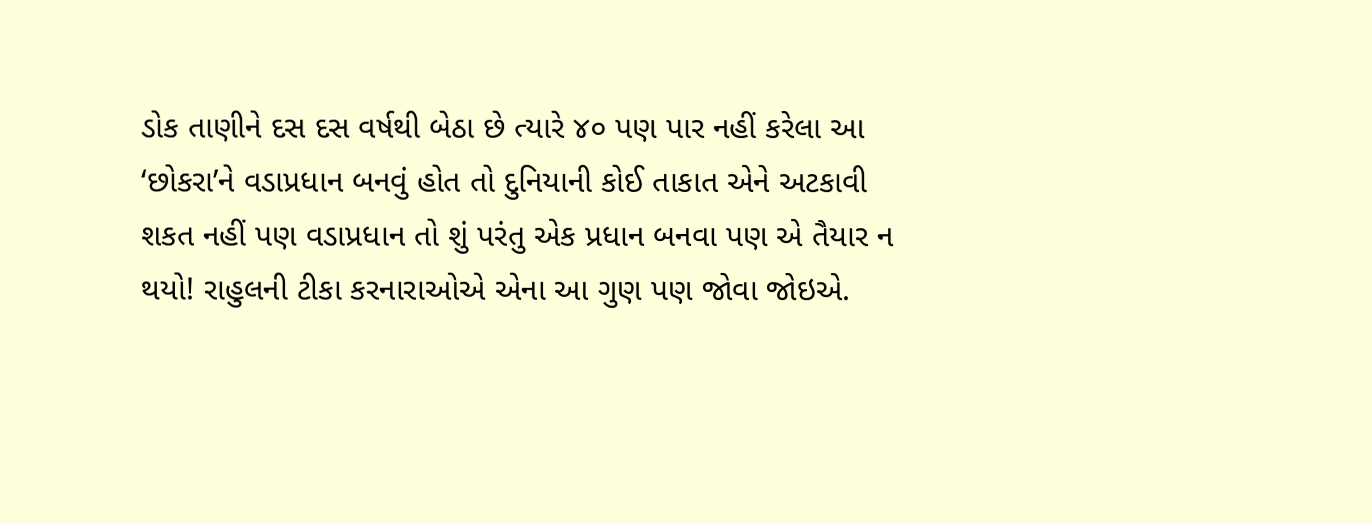ડોક તાણીને દસ દસ વર્ષથી બેઠા છે ત્યારે ૪૦ પણ પાર નહીં કરેલા આ ‘છોકરા’ને વડાપ્રધાન બનવું હોત તો દુનિયાની કોઈ તાકાત એને અટકાવી શકત નહીં પણ વડાપ્રધાન તો શું પરંતુ એક પ્રધાન બનવા પણ એ તૈયાર ન થયો! રાહુલની ટીકા કરનારાઓએ એના આ ગુણ પણ જોવા જોઇએ.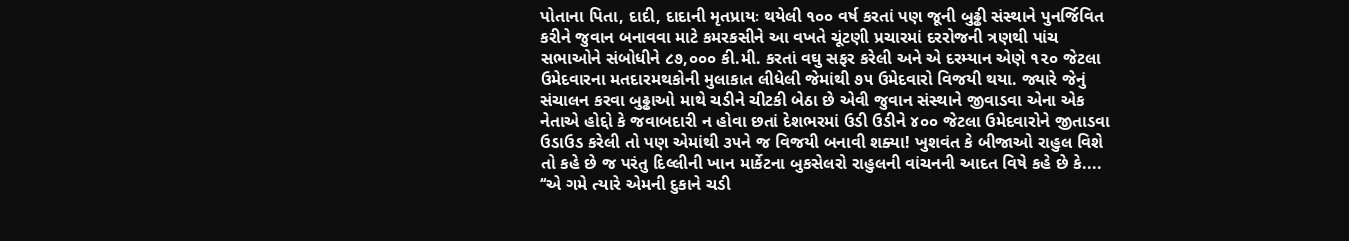પોતાના પિતા, દાદી, દાદાની મૃતપ્રાયઃ થયેલી ૧૦૦ વર્ષ કરતાં પણ જૂની બુઢ્ઢી સંસ્થાને પુનર્જિવિત કરીને જુવાન બનાવવા માટે કમરકસીને આ વખતે ચૂંટણી પ્રચારમાં દરરોજની ત્રણથી પાંચ સભાઓને સંબોધીને ૮૭,૦૦૦ કી.મી. કરતાં વઘુ સફર કરેલી અને એ દરમ્યાન એણે ૧૨૦ જેટલા ઉમેદવારના મતદારમથકોની મુલાકાત લીધેલી જેમાંથી ૭૫ ઉમેદવારો વિજયી થયા. જ્યારે જેનું સંચાલન કરવા બુઢ્ઢાઓ માથે ચડીને ચીટકી બેઠા છે એવી જુવાન સંસ્થાને જીવાડવા એના એક નેતાએ હોદ્દો કે જવાબદારી ન હોવા છતાં દેશભરમાં ઉડી ઉડીને ૪૦૦ જેટલા ઉમેદવારોને જીતાડવા ઉડાઉડ કરેલી તો પણ એમાંથી ૩૫ને જ વિજયી બનાવી શક્યા! ખુશવંત કે બીજાઓ રાહુલ વિશે તો કહે છે જ પરંતુ દિલ્લીની ખાન માર્કેટના બુકસેલરો રાહુલની વાંચનની આદત વિષે કહે છે કે.... ‘‘એ ગમે ત્યારે એમની દુકાને ચડી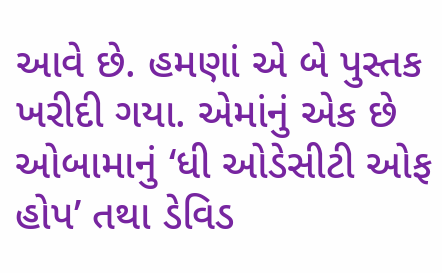આવે છે. હમણાં એ બે પુસ્તક ખરીદી ગયા. એમાંનું એક છે ઓબામાનું ‘ધી ઓડેસીટી ઓફ હોપ’ તથા ડેવિડ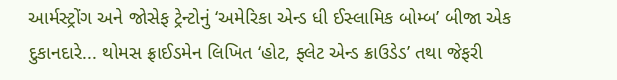આર્મસ્ટ્રોંગ અને જોસેફ ટ્રેન્ટોનું ‘અમેરિકા એન્ડ ધી ઈસ્લામિક બોમ્બ’ બીજા એક દુકાનદારે... થોમસ ફ્રાઈડમેન લિખિત ‘હોટ, ફ્લેટ એન્ડ ક્રાઉડેડ’ તથા જેફરી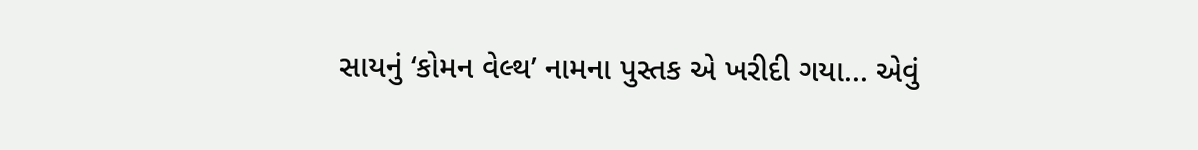સાયનું ‘કોમન વેલ્થ’ નામના પુસ્તક એ ખરીદી ગયા... એવું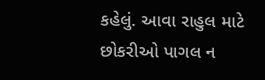કહેલું. આવા રાહુલ માટે છોકરીઓ પાગલ ન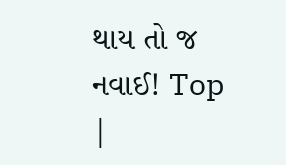થાય તો જ નવાઈ! Top |